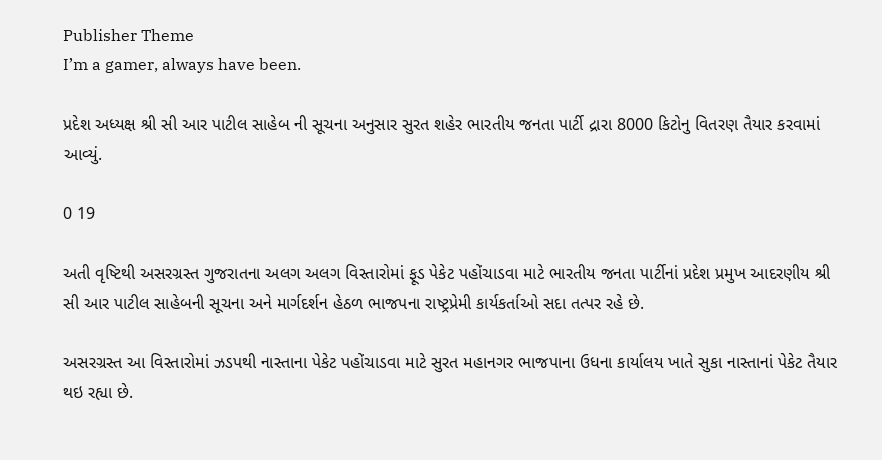Publisher Theme
I’m a gamer, always have been.

પ્રદેશ અધ્યક્ષ શ્રી સી આર પાટીલ સાહેબ ની સૂચના અનુસાર સુરત શહેર ભારતીય જનતા પાર્ટી દ્રારા 8000 કિટોનુ વિતરણ તૈયાર કરવામાં આવ્યું.

0 19

અતી વૃષ્ટિથી અસરગ્રસ્ત ગુજરાતના અલગ અલગ વિસ્તારોમાં ફૂડ પેકેટ પહોંચાડવા માટે ભારતીય જનતા પાર્ટીનાં પ્રદેશ પ્રમુખ આદરણીય શ્રી સી આર પાટીલ સાહેબની સૂચના અને માર્ગદર્શન હેઠળ ભાજપના રાષ્ટ્રપ્રેમી કાર્યકર્તાઓ સદા તત્પર રહે છે.

અસરગ્રસ્ત આ વિસ્તારોમાં ઝડપથી નાસ્તાના પેકેટ પહોંચાડવા માટે સુરત મહાનગર ભાજપાના ઉધના કાર્યાલય ખાતે સુકા નાસ્તાનાં પેકેટ તૈયાર થઇ રહ્યા છે.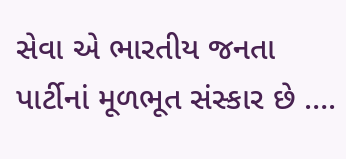સેવા એ ભારતીય જનતા પાર્ટીનાં મૂળભૂત સંસ્કાર છે ….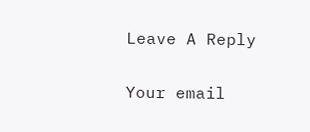Leave A Reply

Your email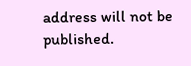address will not be published.